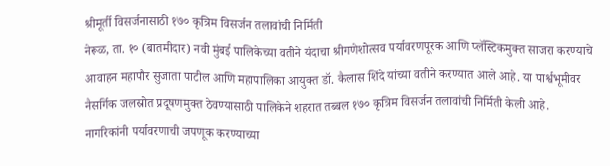श्रीमूर्ती विसर्जनासाठी १७० कृत्रिम विसर्जन तलावांची निर्मिती
नेरूळ, ता. १० (बातमीदार) नवी मुंबई पालिकेच्या वतीने यंदाचा श्रीगणेशोत्सव पर्यावरणपूरक आणि प्लॅस्टिकमुक्त साजरा करण्याचे आवाहन महापौर सुजाता पाटील आणि महापालिका आयुक्त डॉ. कैलास शिंदे यांच्या वतीने करण्यात आले आहे. या पार्श्वभूमीवर नैसर्गिक जलस्रोत प्रदूषणमुक्त ठेवण्यासाठी पालिकेने शहरात तब्बल १७० कृत्रिम विसर्जन तलावांची निर्मिती केली आहे.
नागरिकांनी पर्यावरणाची जपणूक करण्याच्या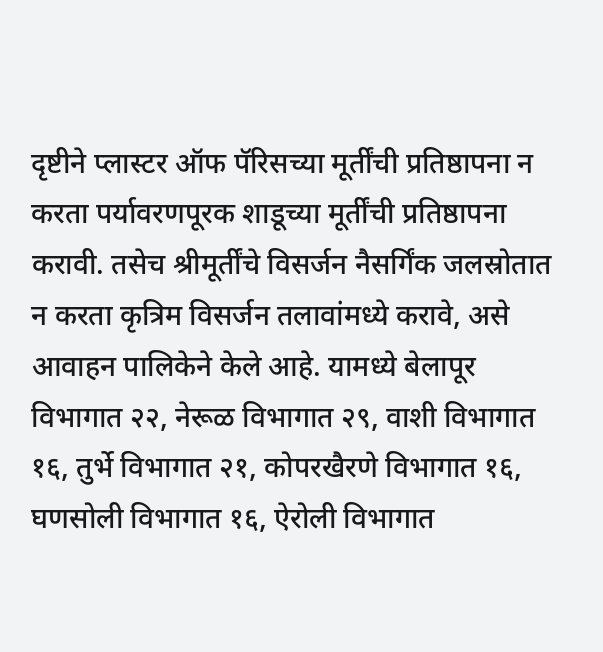दृष्टीने प्लास्टर ऑफ पॅरिसच्या मूर्तींची प्रतिष्ठापना न करता पर्यावरणपूरक शाडूच्या मूर्तींची प्रतिष्ठापना करावी. तसेच श्रीमूर्तींचे विसर्जन नैसर्गिंक जलस्रोतात न करता कृत्रिम विसर्जन तलावांमध्ये करावे, असे आवाहन पालिकेने केले आहे. यामध्ये बेलापूर विभागात २२, नेरूळ विभागात २९, वाशी विभागात १६, तुर्भे विभागात २१, कोपरखैरणे विभागात १६, घणसोली विभागात १६, ऐरोली विभागात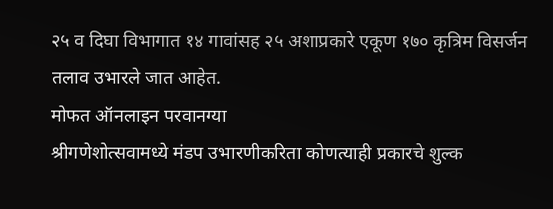२५ व दिघा विभागात १४ गावांसह २५ अशाप्रकारे एकूण १७० कृत्रिम विसर्जन तलाव उभारले जात आहेत.
मोफत ऑनलाइन परवानग्या
श्रीगणेशोत्सवामध्ये मंडप उभारणीकरिता कोणत्याही प्रकारचे शुल्क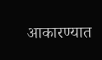आकारण्यात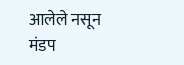आलेले नसून मंडप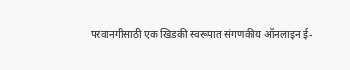परवानगीसाठी एक खिडकी स्वरूपात संगणकीय ऑनलाइन ई-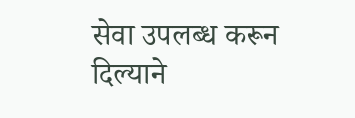सेवा उपलब्ध करून दिल्याने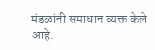मंडळांनी समाधान व्यक्त केले आहे.